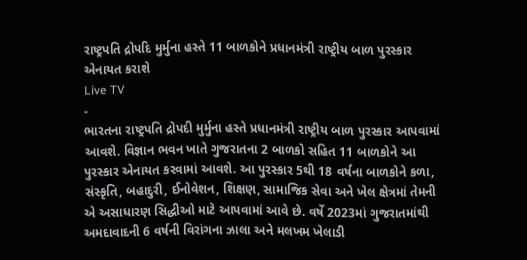રાષ્ટ્રપતિ દ્રોપદિ મુર્મુના હસ્તે 11 બાળકોને પ્રધાનમંત્રી રાષ્ટ્રીય બાળ પુરસ્કાર એનાયત કરાશે
Live TV
-
ભારતના રાષ્ટ્રપતિ દ્રોપદી મુર્મુના હસ્તે પ્રધાનમંત્રી રાષ્ટ્રીય બાળ પુરસ્કાર આપવામાં આવશે. વિજ્ઞાન ભવન ખાતે ગુજરાતના 2 બાળકો સહિત 11 બાળકોને આ પુરસ્કાર એનાયત કરવામાં આવશે. આ પુરસ્કાર 5થી 18 વર્ષના બાળકોને કળા, સંસ્કૃતિ, બહાદુરી, ઈનોવેશન, શિક્ષણ, સામાજિક સેવા અને ખેલ ક્ષેત્રમાં તેમની એ અસાધારણ સિદ્ધીઓ માટે આપવામાં આવે છે. વર્ષે 2023માં ગુજરાતમાંથી અમદાવાદની 6 વર્ષની વિરાંગના ઝાલા અને મલખમ ખેલાડી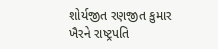શોર્યજીત રણજીત કુમાર ખૈરને રાષ્ટ્રપતિ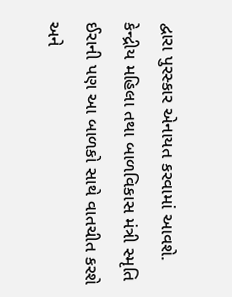દ્વારા પુરસ્કાર એનાયત કરવામાં આવશે.
કેન્દ્રીય મહિલા તથા બાળવિકાસ મંત્રી સ્મૃતિ ઈરાની પણ આ બાળકો સાથે વાતચીત કરશે અને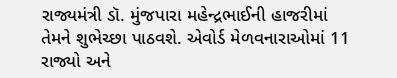રાજ્યમંત્રી ડૉ. મુંજપારા મહેન્દ્રભાઈની હાજરીમાં તેમને શુભેચ્છા પાઠવશે. એવોર્ડ મેળવનારાઓમાં 11 રાજ્યો અને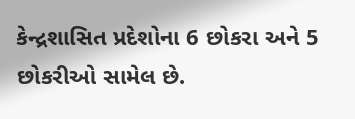કેન્દ્રશાસિત પ્રદેશોના 6 છોકરા અને 5 છોકરીઓ સામેલ છે.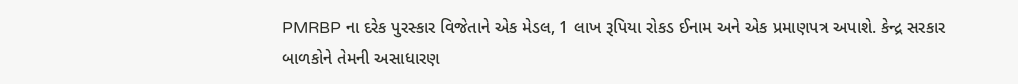PMRBP ના દરેક પુરસ્કાર વિજેતાને એક મેડલ, 1 લાખ રૂપિયા રોકડ ઈનામ અને એક પ્રમાણપત્ર અપાશે. કેન્દ્ર સરકાર બાળકોને તેમની અસાધારણ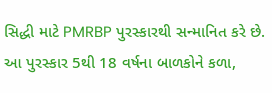સિદ્ધી માટે PMRBP પુરસ્કારથી સન્માનિત કરે છે. આ પુરસ્કાર 5થી 18 વર્ષના બાળકોને કળા,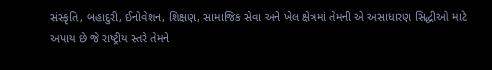સંસ્કૃતિ, બહાદુરી, ઈનોવેશન, શિક્ષણ, સામાજિક સેવા અને ખેલ ક્ષેત્રમાં તેમની એ અસાધારણ સિદ્ધીઓ માટે અપાય છે જે રાષ્ટ્રીય સ્તરે તેમને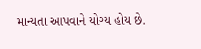માન્યતા આપવાને યોગ્ય હોય છે.